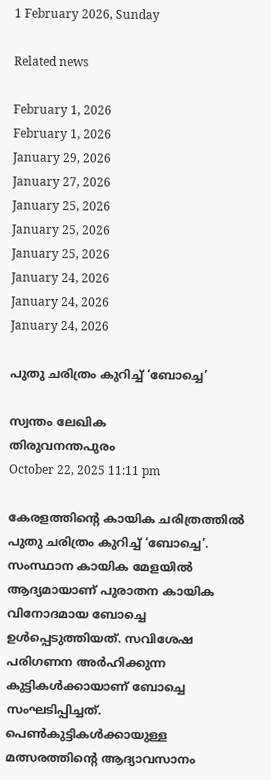1 February 2026, Sunday

Related news

February 1, 2026
February 1, 2026
January 29, 2026
January 27, 2026
January 25, 2026
January 25, 2026
January 25, 2026
January 24, 2026
January 24, 2026
January 24, 2026

പുതു ചരിത്രം കുറിച്ച് ‘ബോച്ചെ’

സ്വന്തം ലേഖിക
തിരുവനന്തപുരം
October 22, 2025 11:11 pm

കേരളത്തിന്റെ കായിക ചരിത്രത്തിൽ പുതു ചരിത്രം കുറിച്ച് ‘ബോച്ചെ’. സംസ്ഥാന കായിക മേളയില്‍ ആദ്യമായാണ് പുരാതന കായിക വിനോദമായ ബോച്ചെ ഉള്‍പ്പെടുത്തിയത്. സവിശേഷ പരിഗണന അര്‍ഹിക്കുന്ന കുട്ടികള്‍ക്കായാണ് ബോച്ചെ സംഘടിപ്പിച്ചത്. പെണ്‍കുട്ടികള്‍ക്കായുള്ള മത്സരത്തിന്റെ ആദ്യാവസാനം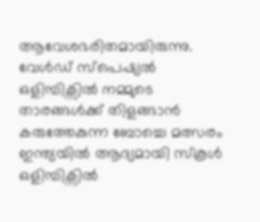ആവേശഭരിതമായിരുന്നു. വേള്‍ഡ് സ്പെഷ്യൽ ഒളിമ്പിക്സിൽ നമ്മുടെ താരങ്ങൾക്ക് തിളങ്ങാൻ കരുത്തേകുന്ന ബോച്ചെ മത്സരം ഇന്ത്യയിൽ ആദ്യമായി സ്കൂൾ ഒളിമ്പിക്സിൽ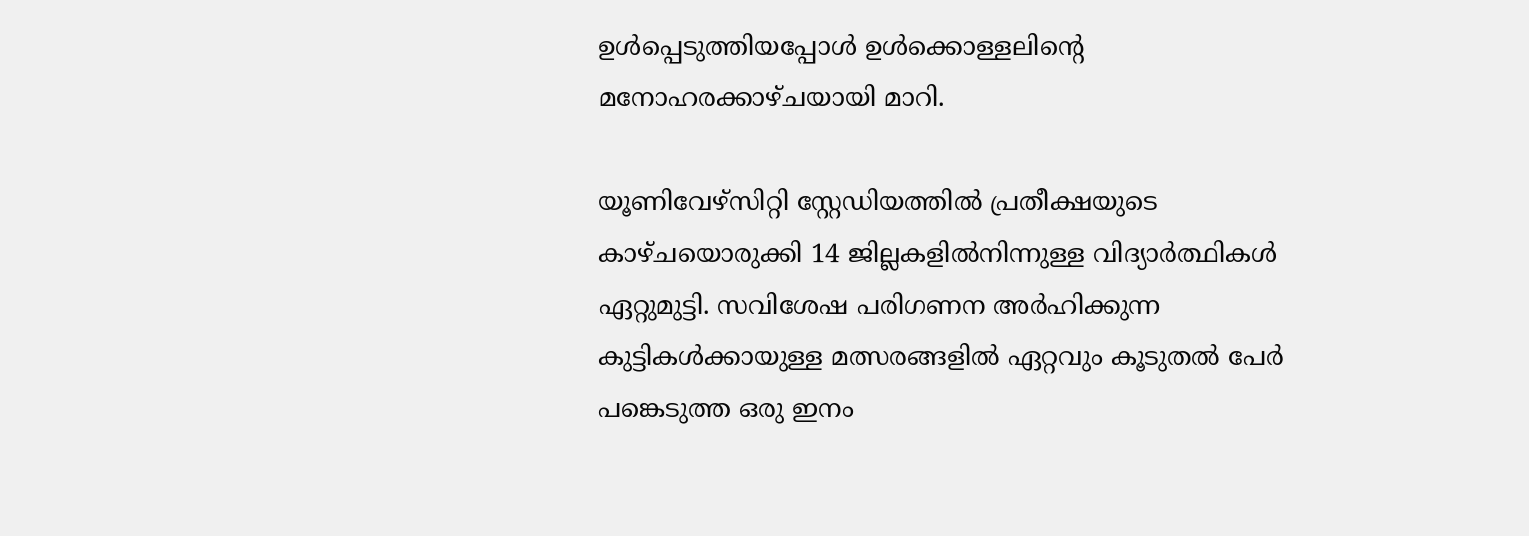ഉൾപ്പെടുത്തിയപ്പോൾ ഉൾക്കൊള്ളലിന്റെ മനോഹരക്കാഴ്ചയായി മാറി.

യൂണിവേഴ്സിറ്റി സ്റ്റേഡിയത്തിൽ പ്രതീക്ഷയുടെ കാഴ്ചയൊരുക്കി 14 ജില്ലകളിൽനിന്നുള്ള വിദ്യാർത്ഥികൾ ഏറ്റുമുട്ടി. സവിശേഷ പരിഗണന അര്‍ഹിക്കുന്ന കുട്ടികള്‍ക്കായുള്ള മത്സരങ്ങളില്‍ ഏറ്റവും കൂടുതൽ പേര്‍ പങ്കെടുത്ത ഒരു ഇനം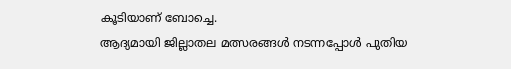കൂടിയാണ് ബോച്ചെ.
ആദ്യമായി ജില്ലാതല മത്സരങ്ങൾ നടന്നപ്പോൾ പുതിയ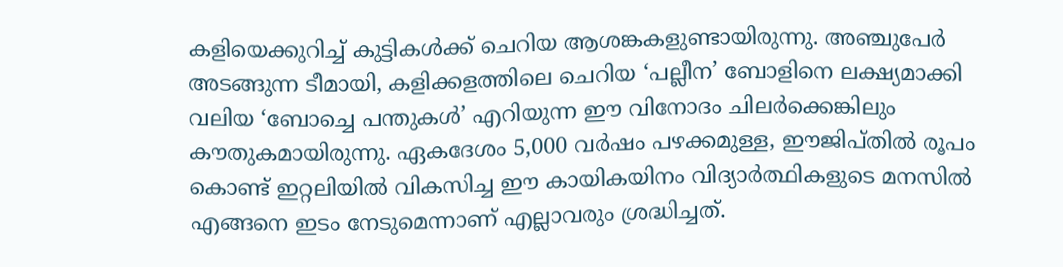കളിയെക്കുറിച്ച് കുട്ടികൾക്ക് ചെറിയ ആശങ്കകളുണ്ടായിരുന്നു. അഞ്ചുപേർ അടങ്ങുന്ന ടീമായി, കളിക്കളത്തിലെ ചെറിയ ‘പല്ലീന’ ബോളിനെ ലക്ഷ്യമാക്കി വലിയ ‘ബോച്ചെ പന്തുകൾ’ എറിയുന്ന ഈ വിനോദം ചിലർക്കെങ്കിലും കൗതുകമായിരുന്നു. ഏകദേശം 5,000 വർഷം പഴക്കമുള്ള, ഈജിപ്തിൽ രൂപം കൊണ്ട് ഇറ്റലിയിൽ വികസിച്ച ഈ കായികയിനം വിദ്യാർത്ഥികളുടെ മനസിൽ എങ്ങനെ ഇടം നേടുമെന്നാണ് എല്ലാവരും ശ്രദ്ധിച്ചത്.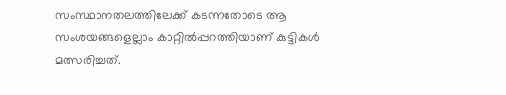സംസ്ഥാനതലത്തിലേക്ക് കടന്നതോടെ ആ സംശയങ്ങളെല്ലാം കാറ്റില്‍പ്പറത്തിയാണ് കുട്ടികള്‍ മത്സരിച്ചത്.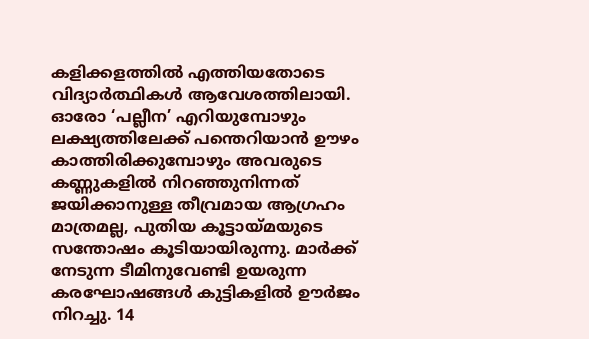കളിക്കളത്തിൽ എത്തിയതോടെ വിദ്യാർത്ഥികള്‍ ആവേശത്തിലായി. ഓരോ ‘പല്ലീന’ എറിയുമ്പോഴും ലക്ഷ്യത്തിലേക്ക് പന്തെറിയാൻ ഊഴം കാത്തിരിക്കുമ്പോഴും അവരുടെ കണ്ണുകളിൽ നിറഞ്ഞുനിന്നത് ജയിക്കാനുള്ള തീവ്രമായ ആഗ്രഹം മാത്രമല്ല, പുതിയ കൂട്ടായ്മയുടെ സന്തോഷം കൂടിയായിരുന്നു. മാർക്ക് നേടുന്ന ടീമിനുവേണ്ടി ഉയരുന്ന കരഘോഷങ്ങൾ കുട്ടികളില്‍ ഊര്‍ജം നിറച്ചു. 14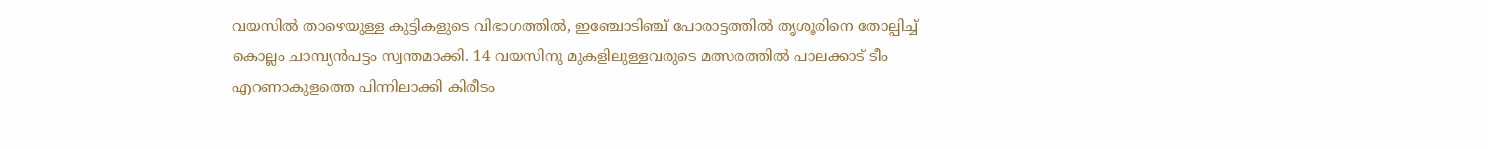വയസിൽ താഴെയുള്ള കുട്ടികളുടെ വിഭാഗത്തിൽ, ഇഞ്ചോടിഞ്ച് പോരാട്ടത്തിൽ തൃശൂരിനെ തോല്പിച്ച് കൊല്ലം ചാമ്പ്യൻപട്ടം സ്വന്തമാക്കി. 14 വയസിനു മുകളിലുള്ളവരുടെ മത്സരത്തിൽ പാലക്കാട് ടീം എറണാകുളത്തെ പിന്നിലാക്കി കിരീടം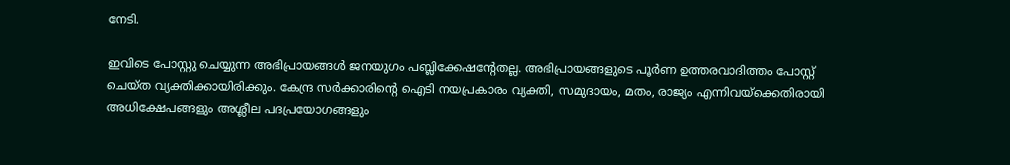നേടി.

ഇവിടെ പോസ്റ്റു ചെയ്യുന്ന അഭിപ്രായങ്ങള്‍ ജനയുഗം പബ്ലിക്കേഷന്റേതല്ല. അഭിപ്രായങ്ങളുടെ പൂര്‍ണ ഉത്തരവാദിത്തം പോസ്റ്റ് ചെയ്ത വ്യക്തിക്കായിരിക്കും. കേന്ദ്ര സര്‍ക്കാരിന്റെ ഐടി നയപ്രകാരം വ്യക്തി, സമുദായം, മതം, രാജ്യം എന്നിവയ്‌ക്കെതിരായി അധിക്ഷേപങ്ങളും അശ്ലീല പദപ്രയോഗങ്ങളും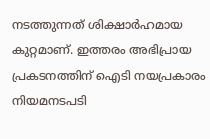നടത്തുന്നത് ശിക്ഷാര്‍ഹമായ കുറ്റമാണ്. ഇത്തരം അഭിപ്രായ പ്രകടനത്തിന് ഐടി നയപ്രകാരം നിയമനടപടി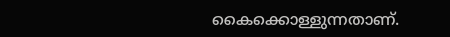കൈക്കൊള്ളുന്നതാണ്.